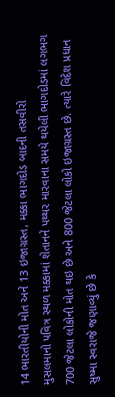14 ભારતીયોની મોત અને 13 ઇજાગ્રસ્ત, મક્કા ભાગદોડ બાદની તસવીરો
મુસલમાનો પવિત્ર સ્થળ મક્કામાં શેતાનને પથ્થર મારવાના સમયે થયેલી ભાગદોડમાં લગભગ 700 જેટલા લોકોની મોત થઇ છે અને 800 જેટલા લોકો ઇજાગ્રસ્ત છે. ત્યારે વિદેશ પ્રધાન સુષ્મા સ્વરાજે જણાવ્યું છે કે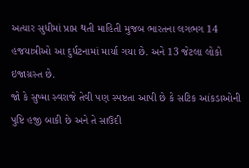અત્યાર સુધીમાં પ્રાપ્ત થતી માહિતી મુજબ ભારતના લગભગ 14 હજયાત્રીઓ આ દુર્ધટનામાં માર્યા ગયા છે. અને 13 જેટલા લોકો ઇજાગ્રસ્ત છે.
જો કે સુષ્મા સ્વરાજે તેવી પણ સ્પષ્ટતા આપી છે કે સટિક આંકડાઓની પુષ્ટિ હજી બાકી છે અને તે સાઉદી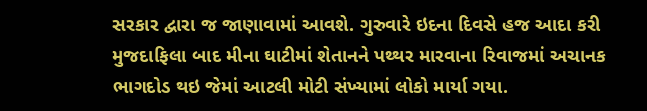સરકાર દ્વારા જ જાણાવામાં આવશે. ગુરુવારે ઇદના દિવસે હજ આદા કરી મુજદાફિલા બાદ મીના ઘાટીમાં શેતાનને પથ્થર મારવાના રિવાજમાં અચાનક ભાગદોડ થઇ જેમાં આટલી મોટી સંખ્યામાં લોકો માર્યા ગયા.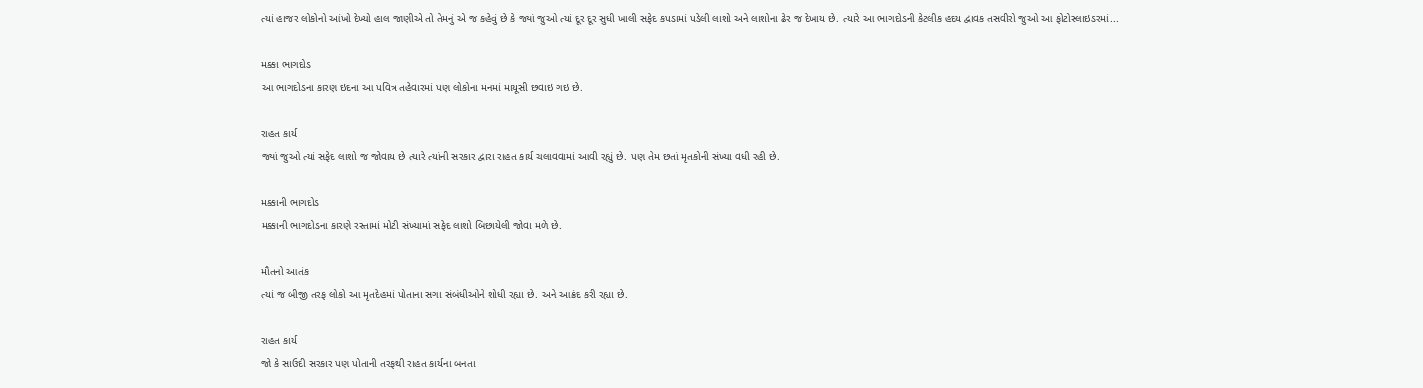ત્યાં હાજર લોકોનો આંખો દેખ્યો હાલ જાણીએ તો તેમનું એ જ કહેવું છે કે જ્યાં જુઓ ત્યાં દૂર દૂર સુધી ખાલી સફેદ કપડામાં પડેલી લાશો અને લાશોના ઢેર જ દેખાય છે. ત્યારે આ ભાગદોડની કેટલીક હદય દ્વાવક તસવીરો જુઓ આ ફોટોસ્લાઇડરમાં...

મક્કા ભાગદોડ
આ ભાગદોડના કારણ ઇદના આ પવિત્ર તહેવારમાં પણ લોકોના મનમાં માયૂસી છવાઇ ગઇ છે.

રાહત કાર્ય
જ્યાં જુઓ ત્યાં સફેદ લાશો જ જોવાય છે ત્યારે ત્યાંની સરકાર દ્વારા રાહત કાર્ય ચલાવવામાં આવી રહ્યું છે. પણ તેમ છતાં મૃતકોની સંખ્યા વધી રહી છે.

મક્કાની ભાગદોડ
મક્કાની ભાગદોડના કારણે રસ્તામાં મોટી સંખ્યામાં સફેદ લાશો બિછાયેલી જોવા મળે છે.

મૌતનો આતંક
ત્યાં જ બીજી તરફ લોકો આ મૃતદેહમાં પોતાના સગા સંબંધીઓને શોધી રહ્યા છે. અને આક્રંદ કરી રહ્યા છે.

રાહત કાર્ય
જો કે સાઉદી સરકાર પણ પોતાની તરફથી રાહત કાર્યના બનતા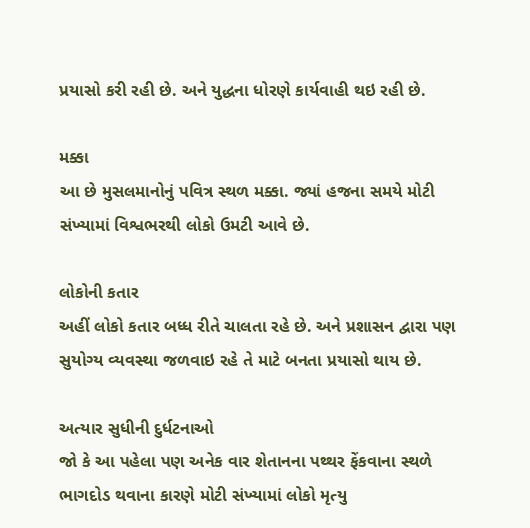પ્રયાસો કરી રહી છે. અને યુદ્ધના ધોરણે કાર્યવાહી થઇ રહી છે.

મક્કા
આ છે મુસલમાનોનું પવિત્ર સ્થળ મક્કા. જ્યાં હજના સમયે મોટી સંખ્યામાં વિશ્વભરથી લોકો ઉમટી આવે છે.

લોકોની કતાર
અહીં લોકો કતાર બધ્ધ રીતે ચાલતા રહે છે. અને પ્રશાસન દ્વારા પણ સુયોગ્ય વ્યવસ્થા જળવાઇ રહે તે માટે બનતા પ્રયાસો થાય છે.

અત્યાર સુધીની દુર્ધટનાઓ
જો કે આ પહેલા પણ અનેક વાર શેતાનના પથ્થર ફેંકવાના સ્થળે ભાગદોડ થવાના કારણે મોટી સંખ્યામાં લોકો મૃત્યુ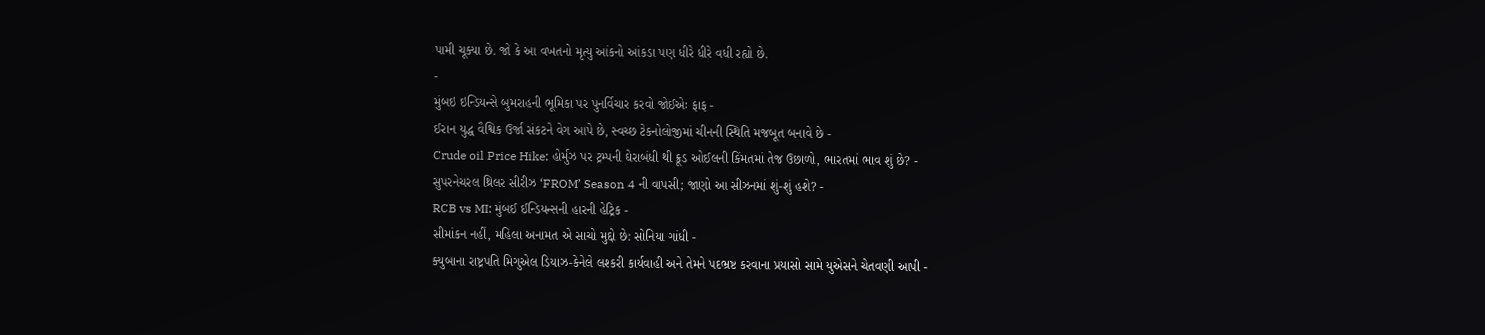પામી ચૂક્યા છે. જો કે આ વખતનો મૃત્યુ આંકનો આંકડા પણ ધીરે ધીરે વધી રહ્યો છે.
-
મુંબઇ ઇન્ડિયન્સે બુમરાહની ભૂમિકા પર પુનર્વિચાર કરવો જોઈએઃ ફાફ -
ઈરાન યુદ્ધ વૈશ્વિક ઉર્જા સંકટને વેગ આપે છે, સ્વચ્છ ટેકનોલોજીમાં ચીનની સ્થિતિ મજબૂત બનાવે છે -
Crude oil Price Hike: હોર્મુઝ પર ટ્રમ્પની ઘેરાબંધી થી ક્રૂડ ઓઈલની કિંમતમાં તેજ ઉછાળો, ભારતમાં ભાવ શું છે? -
સુપરનેચરલ થ્રિલર સીરીઝ ‘FROM’ Season 4 ની વાપસી; જાણો આ સીઝનમાં શું-શું હશે? -
RCB vs MI: મુંબઈ ઈન્ડિયન્સની હારની હેટ્રિક -
સીમાંકન નહીં, મહિલા અનામત એ સાચો મુદ્દો છે: સોનિયા ગાંધી -
ક્યુબાના રાષ્ટ્રપતિ મિગુએલ ડિયાઝ-કેનેલે લશ્કરી કાર્યવાહી અને તેમને પદભ્રષ્ટ કરવાના પ્રયાસો સામે યુએસને ચેતવણી આપી -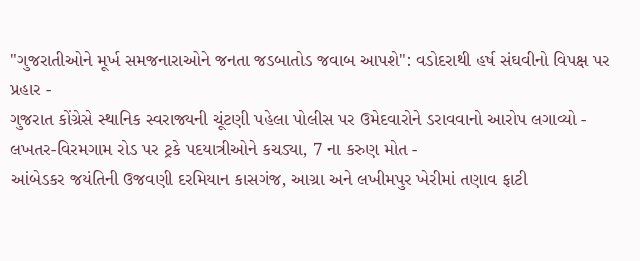"ગુજરાતીઓને મૂર્ખ સમજનારાઓને જનતા જડબાતોડ જવાબ આપશે": વડોદરાથી હર્ષ સંઘવીનો વિપક્ષ પર પ્રહાર -
ગુજરાત કોંગ્રેસે સ્થાનિક સ્વરાજ્યની ચૂંટણી પહેલા પોલીસ પર ઉમેદવારોને ડરાવવાનો આરોપ લગાવ્યો -
લખતર-વિરમગામ રોડ પર ટ્રકે પદયાત્રીઓને કચડ્યા, 7 ના કરુણ મોત -
આંબેડકર જયંતિની ઉજવણી દરમિયાન કાસગંજ, આગ્રા અને લખીમપુર ખેરીમાં તણાવ ફાટી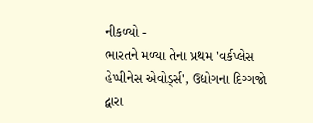નીકળ્યો -
ભારતને મળ્યા તેના પ્રથમ 'વર્કપ્લેસ હેપ્પીનેસ એવોર્ડ્સ', ઉદ્યોગના દિગ્ગજો દ્વારા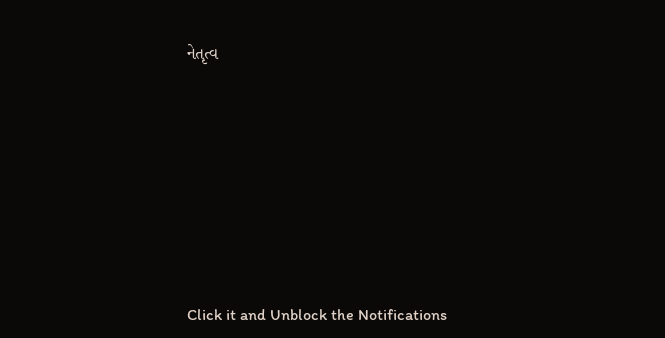નેતૃત્વ









Click it and Unblock the Notifications